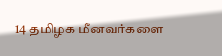14 தமிழக மீனவர்களை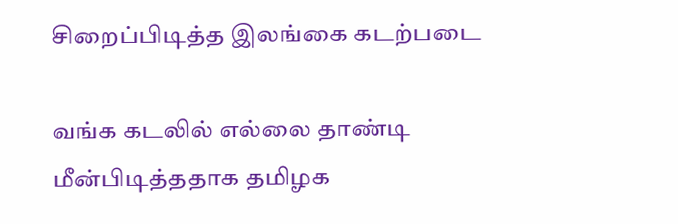சிறைப்பிடித்த இலங்கை கடற்படை

வங்க கடலில் எல்லை தாண்டி மீன்பிடித்ததாக தமிழக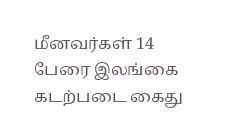மீனவர்கள் 14 பேரை இலங்கை கடற்படை கைது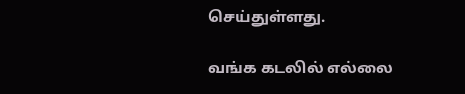செய்துள்ளது.

வங்க கடலில் எல்லை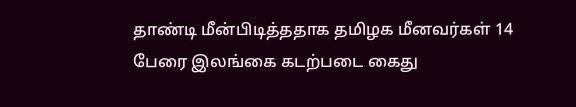தாண்டி மீன்பிடித்ததாக தமிழக மீனவர்கள் 14 பேரை இலங்கை கடற்படை கைது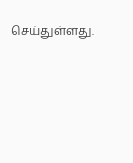செய்துள்ளது.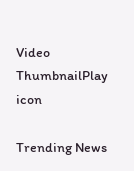Video ThumbnailPlay icon

Trending News